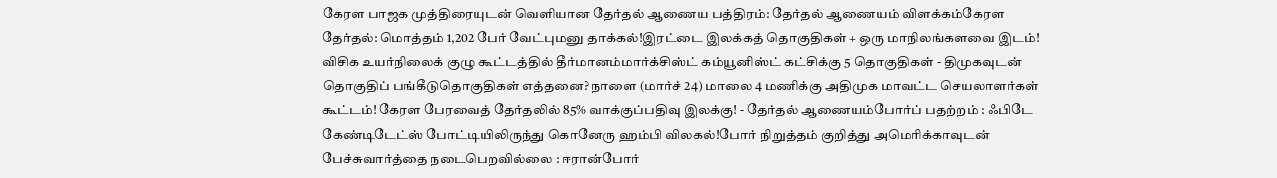கேரள பாஜக முத்திரையுடன் வெளியான தேர்தல் ஆணைய பத்திரம்: தேர்தல் ஆணையம் விளக்கம்கேரள தேர்தல்: மொத்தம் 1,202 பேர் வேட்புமனு தாக்கல்!இரட்டை இலக்கத் தொகுதிகள் + ஒரு மாநிலங்களவை இடம்! விசிக உயர்நிலைக் குழு கூட்டத்தில் தீர்மானம்மார்க்சிஸ்ட் கம்யூனிஸ்ட் கட்சிக்கு 5 தொகுதிகள் - திமுகவுடன் தொகுதிப் பங்கீடுதொகுதிகள் எத்தனை? நாளை (மார்ச் 24) மாலை 4 மணிக்கு அதிமுக மாவட்ட செயலாளர்கள் கூட்டம்! கேரள பேரவைத் தேர்தலில் 85% வாக்குப்பதிவு இலக்கு! - தேர்தல் ஆணையம்போர்ப் பதற்றம் : ஃபிடே கேண்டிடேட்ஸ் போட்டியிலிருந்து கொனேரு ஹம்பி விலகல்!போர் நிறுத்தம் குறித்து அமெரிக்காவுடன் பேச்சுவார்த்தை நடைபெறவில்லை : ஈரான்போர்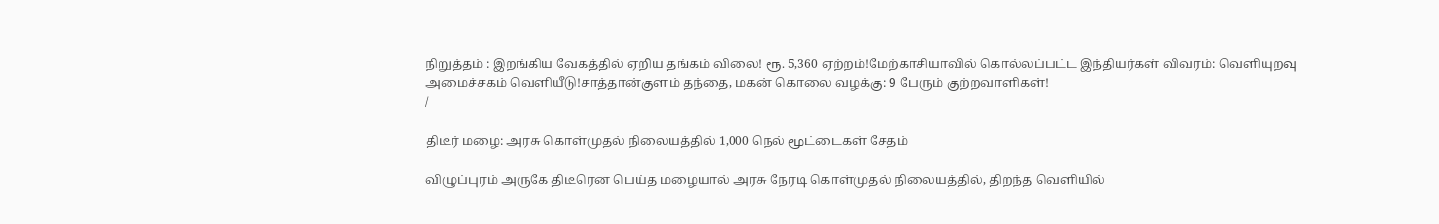நிறுத்தம் : இறங்கிய வேகத்தில் ஏறிய தங்கம் விலை! ரூ. 5,360 ஏற்றம்!மேற்காசியாவில் கொல்லப்பட்ட இந்தியர்கள் விவரம்: வெளியுறவு அமைச்சகம் வெளியீடு!சாத்தான்குளம் தந்தை, மகன் கொலை வழக்கு: 9 பேரும் குற்றவாளிகள்!
/

திடீர் மழை: அரசு கொள்முதல் நிலையத்தில் 1,000 நெல் மூட்டைகள் சேதம்

விழுப்புரம் அருகே திடீரென பெய்த மழையால் அரசு நேரடி கொள்முதல் நிலையத்தில், திறந்த வெளியில்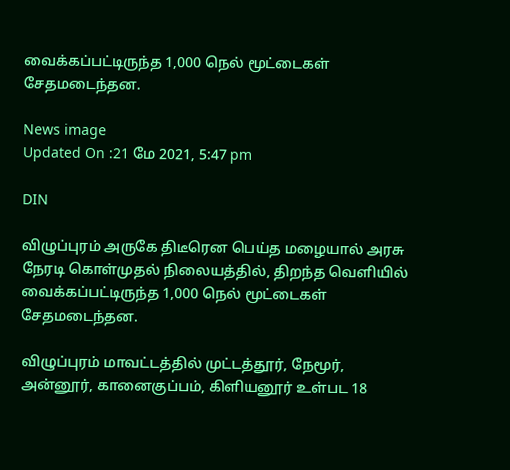வைக்கப்பட்டிருந்த 1,000 நெல் மூட்டைகள் சேதமடைந்தன.

News image
Updated On :21 மே 2021, 5:47 pm

DIN

விழுப்புரம் அருகே திடீரென பெய்த மழையால் அரசு நேரடி கொள்முதல் நிலையத்தில், திறந்த வெளியில் வைக்கப்பட்டிருந்த 1,000 நெல் மூட்டைகள் சேதமடைந்தன.

விழுப்புரம் மாவட்டத்தில் முட்டத்தூர், நேமூர், அன்னூர், கானைகுப்பம், கிளியனூர் உள்பட 18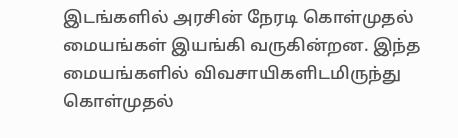இடங்களில் அரசின் நேரடி கொள்முதல் மையங்கள் இயங்கி வருகின்றன. இந்த மையங்களில் விவசாயிகளிடமிருந்து கொள்முதல்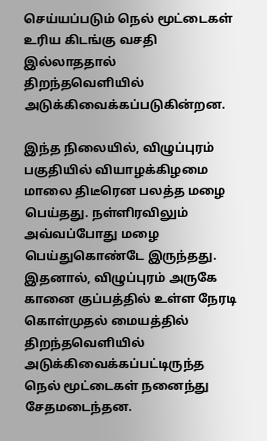செய்யப்படும் நெல் மூட்டைகள் உரிய கிடங்கு வசதி இல்லாததால் திறந்தவெளியில் அடுக்கிவைக்கப்படுகின்றன.

இந்த நிலையில், விழுப்புரம் பகுதியில் வியாழக்கிழமை மாலை திடீரென பலத்த மழை பெய்தது. நள்ளிரவிலும் அவ்வப்போது மழை பெய்துகொண்டே இருந்தது. இதனால், விழுப்புரம் அருகே கானை குப்பத்தில் உள்ள நேரடி கொள்முதல் மையத்தில் திறந்தவெளியில் அடுக்கிவைக்கப்பட்டிருந்த நெல் மூட்டைகள் நனைந்து சேதமடைந்தன.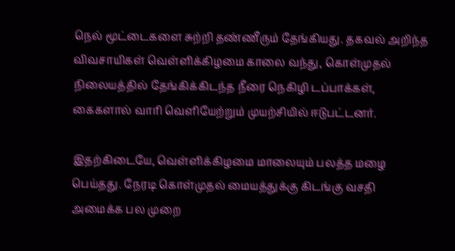நெல் மூட்டைகளை சுற்றி தண்ணீரும் தேங்கியது. தகவல் அறிந்த விவசாயிகள் வெள்ளிக்கிழமை காலை வந்து, கொள்முதல் நிலையத்தில் தேங்கிக்கிடந்த நீரை நெகிழி டப்பாக்கள், கைகளால் வாரி வெளியேற்றும் முயற்சியில் ஈடுபட்டனர்.

இதற்கிடையே, வெள்ளிக்கிழமை மாலையும் பலத்த மழை பெய்தது. நேரடி கொள்முதல் மையத்துக்கு கிடங்கு வசதி அமைக்க பல முறை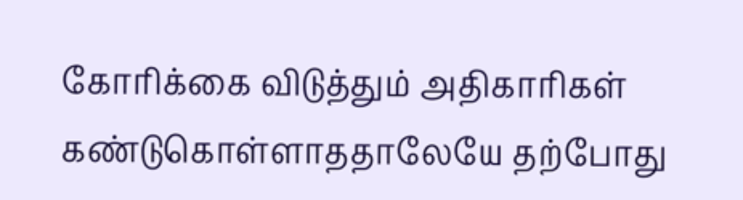கோரிக்கை விடுத்தும் அதிகாரிகள் கண்டுகொள்ளாததாலேயே தற்போது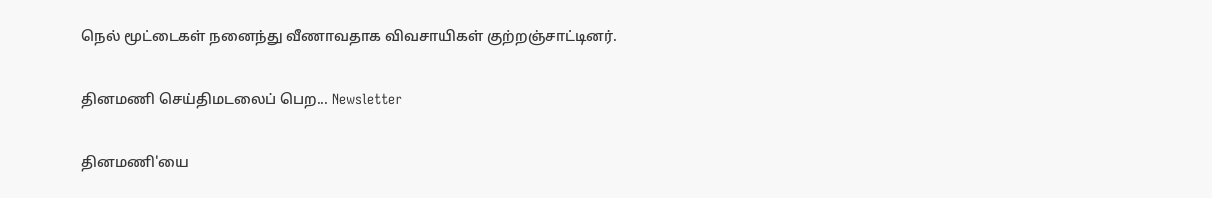நெல் மூட்டைகள் நனைந்து வீணாவதாக விவசாயிகள் குற்றஞ்சாட்டினர்.

தினமணி செய்திமடலைப் பெற... Newsletter

தினமணி'யை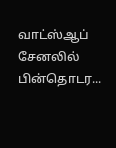வாட்ஸ்ஆப் சேனலில் பின்தொடர...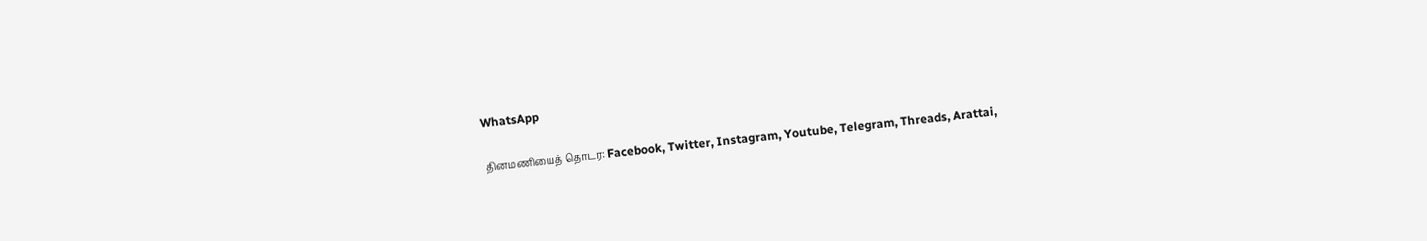WhatsApp

தினமணியைத் தொடர: Facebook, Twitter, Instagram, Youtube, Telegram, Threads, Arattai,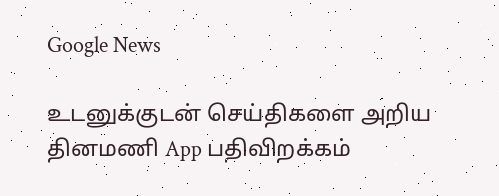Google News

உடனுக்குடன் செய்திகளை அறிய தினமணி App பதிவிறக்கம்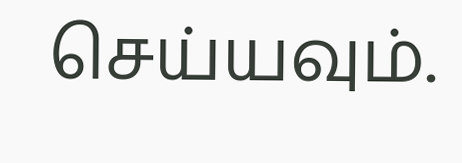செய்யவும்.